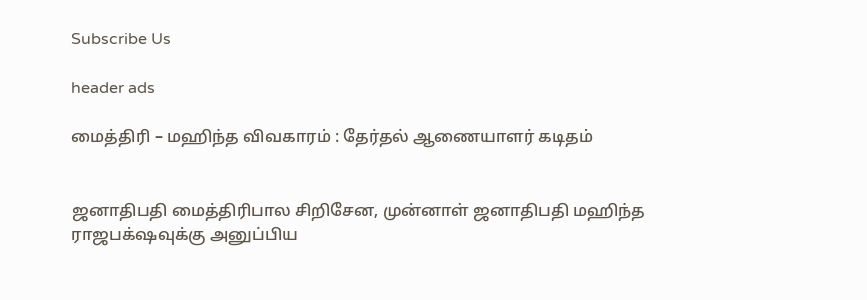Subscribe Us

header ads

மைத்திரி – மஹிந்த விவகாரம் : தேர்தல் ஆணையாளர் கடிதம்


ஜனாதிபதி மைத்திரிபால சிறிசேன, முன்னாள் ஜனாதிபதி மஹிந்த ராஜபக்‌ஷவுக்கு அனுப்பிய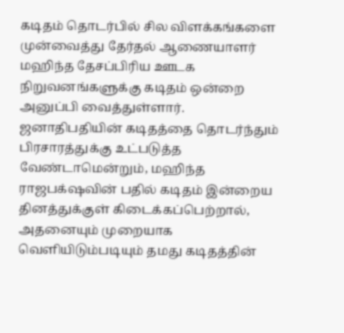கடிதம் தொடர்பில் சில விளக்கங்களை முன்வைத்து தேர்தல் ஆணையாளர் மஹிந்த தேசப்பிரிய ஊடக நிறுவனங்களுக்கு கடிதம் ஒன்றை அனுப்பி வைத்துள்ளார்.
ஜனாதிபதியின் கடிதத்தை தொடர்ந்தும் பிரசாரத்துக்கு உட்படுத்த வேண்டாமென்றும், மஹிந்த ராஜபக்‌ஷவின் பதில் கடிதம் இன்றைய தினத்துக்குள் கிடைக்கப்பெற்றால், அதனையும் முறையாக வெளியிடும்படியும் தமது கடிதத்தின்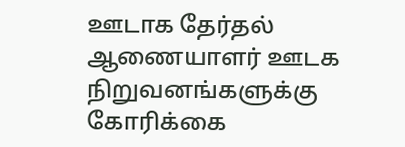ஊடாக தேர்தல் ஆணையாளர் ஊடக நிறுவனங்களுக்கு கோரிக்கை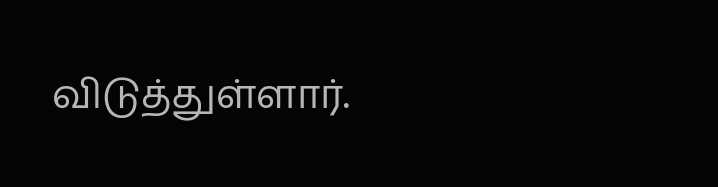விடுத்துள்ளார்.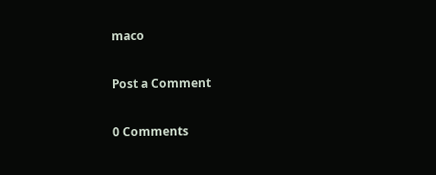maco

Post a Comment

0 Comments